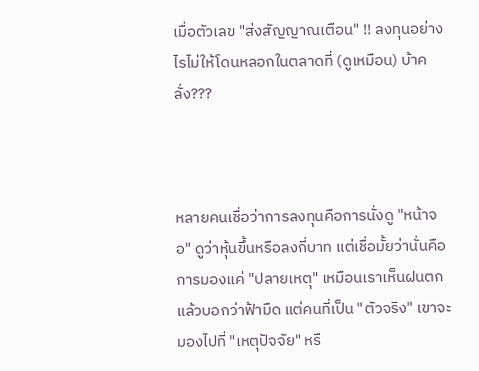เมื่อตัวเลข "ส่งสัญญาณเตือน" !! ลงทุนอย่างไรไม่ให้โดนหลอกในตลาดที่ (ดูเหมือน) บ้าคลั่ง???



หลายคนเชื่อว่าการลงทุนคือการนั่งดู "หน้าจอ" ดูว่าหุ้นขึ้นหรือลงกี่บาท แต่เชื่อมั้ยว่านั่นคือการมองแค่ "ปลายเหตุ" เหมือนเราเห็นฝนตกแล้วบอกว่าฟ้ามืด แต่คนที่เป็น "ตัวจริง" เขาจะมองไปที่ "เหตุปัจจัย" หรื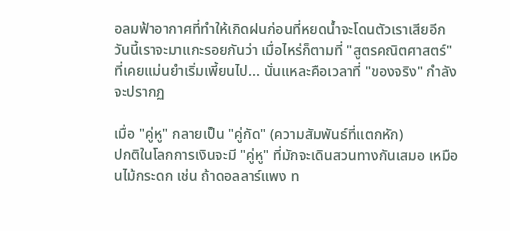อลมฟ้าอากาศที่ทำให้เกิดฝนก่อนที่หยดน้ำจะโดนตัวเราเสียอีก
วันนี้เราจะมาแกะรอยกันว่า เมื่อไหร่ก็ตามที่ "สูตรคณิตศาสตร์" ที่เคยแม่นยำเริ่มเพี้ยนไป... นั่นแหละคือเวลาที่ "ของจริง" กำลังจะปรากฏ

เมื่อ "คู่หู" กลายเป็น "คู่กัด" (ความสัมพันธ์ที่แตกหัก)
ปกติในโลกการเงินจะมี "คู่หู" ที่มักจะเดินสวนทางกันเสมอ เหมือนไม้กระดก เช่น ถ้าดอลลาร์แพง ท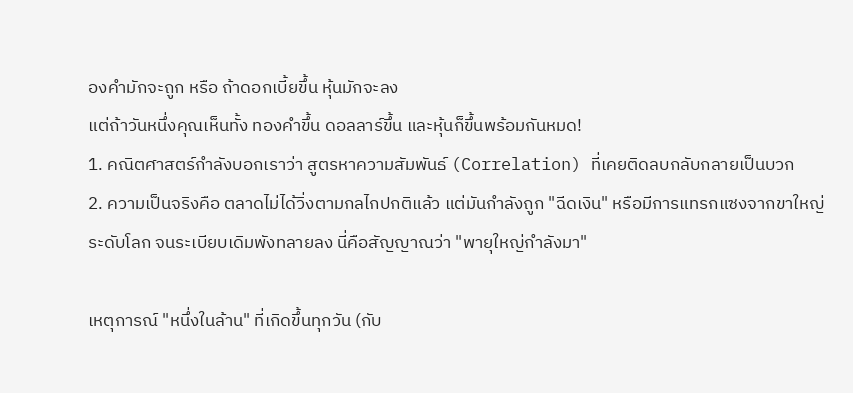องคำมักจะถูก หรือ ถ้าดอกเบี้ยขึ้น หุ้นมักจะลง
แต่ถ้าวันหนึ่งคุณเห็นทั้ง ทองคำขึ้น ดอลลาร์ขึ้น และหุ้นก็ขึ้นพร้อมกันหมด!
1. คณิตศาสตร์กำลังบอกเราว่า สูตรหาความสัมพันธ์ (Correlation) ที่เคยติดลบกลับกลายเป็นบวก
2. ความเป็นจริงคือ ตลาดไม่ได้วิ่งตามกลไกปกติแล้ว แต่มันกำลังถูก "ฉีดเงิน" หรือมีการแทรกแซงจากขาใหญ่ระดับโลก จนระเบียบเดิมพังทลายลง นี่คือสัญญาณว่า "พายุใหญ่กำลังมา"

เหตุการณ์ "หนึ่งในล้าน" ที่เกิดขึ้นทุกวัน (กับ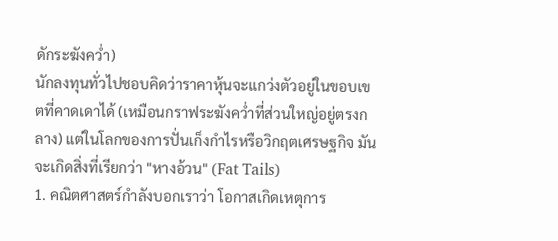ดักระฆังคว่ำ)
นักลงทุนทั่วไปชอบคิดว่าราคาหุ้นจะแกว่งตัวอยู่ในขอบเขตที่คาดเดาได้ (เหมือนกราฟระฆังคว่ำที่ส่วนใหญ่อยู่ตรงกลาง) แต่ในโลกของการปั่นเก็งกำไรหรือวิกฤตเศรษฐกิจ มันจะเกิดสิ่งที่เรียกว่า "หางอ้วน" (Fat Tails)
1. คณิตศาสตร์กำลังบอกเราว่า โอกาสเกิดเหตุการ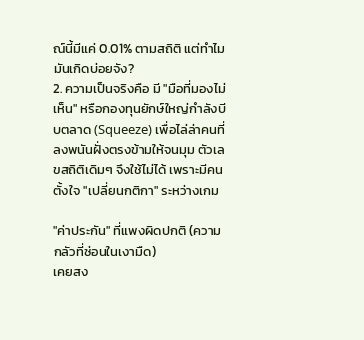ณ์นี้มีแค่ 0.01% ตามสถิติ แต่ทำไมมันเกิดบ่อยจัง?
2. ความเป็นจริงคือ มี "มือที่มองไม่เห็น" หรือกองทุนยักษ์ใหญ่กำลังบีบตลาด (Squeeze) เพื่อไล่ล่าคนที่ลงพนันฝั่งตรงข้ามให้จนมุม ตัวเลขสถิติเดิมๆ จึงใช้ไม่ได้ เพราะมีคนตั้งใจ "เปลี่ยนกติกา" ระหว่างเกม

"ค่าประกัน" ที่แพงผิดปกติ (ความกลัวที่ซ่อนในเงามืด)
เคยสง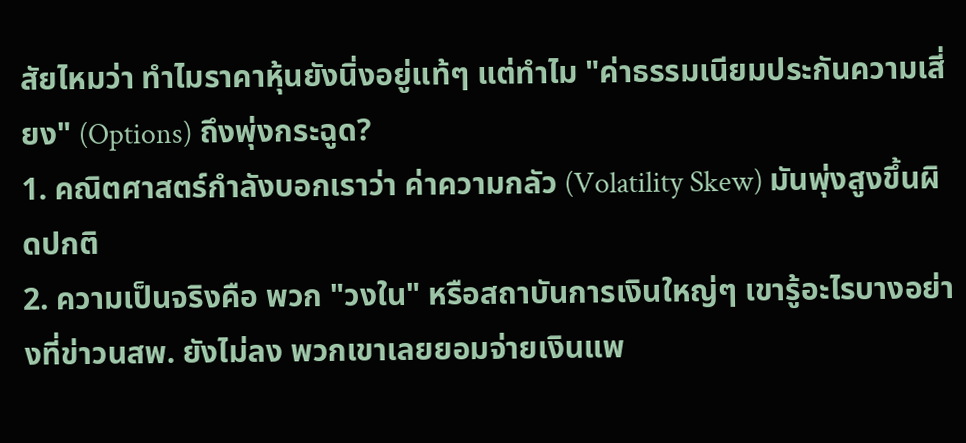สัยไหมว่า ทำไมราคาหุ้นยังนิ่งอยู่แท้ๆ แต่ทำไม "ค่าธรรมเนียมประกันความเสี่ยง" (Options) ถึงพุ่งกระฉูด?
1. คณิตศาสตร์กำลังบอกเราว่า ค่าความกลัว (Volatility Skew) มันพุ่งสูงขึ้นผิดปกติ
2. ความเป็นจริงคือ พวก "วงใน" หรือสถาบันการเงินใหญ่ๆ เขารู้อะไรบางอย่างที่ข่าวนสพ. ยังไม่ลง พวกเขาเลยยอมจ่ายเงินแพ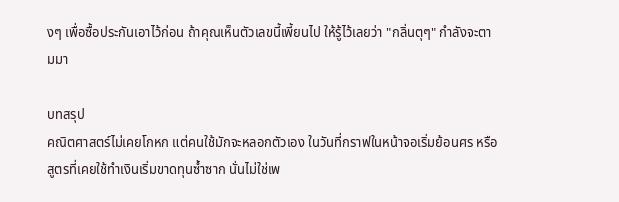งๆ เพื่อซื้อประกันเอาไว้ก่อน ถ้าคุณเห็นตัวเลขนี้เพี้ยนไป ให้รู้ไว้เลยว่า "กลิ่นตุๆ" กำลังจะตามมา

บทสรุป
คณิตศาสตร์ไม่เคยโกหก แต่คนใช้มักจะหลอกตัวเอง ในวันที่กราฟในหน้าจอเริ่มย้อนศร หรือสูตรที่เคยใช้ทำเงินเริ่มขาดทุนซ้ำซาก นั่นไม่ใช่เพ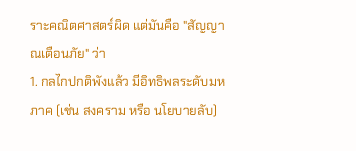ราะคณิตศาสตร์ผิด แต่มันคือ "สัญญาณเตือนภัย" ว่า
1. กลไกปกติพังแล้ว มีอิทธิพลระดับมหภาค (เช่น สงคราม หรือ นโยบายลับ)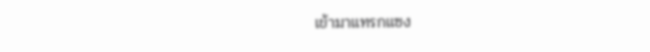เข้ามาแทรกแซง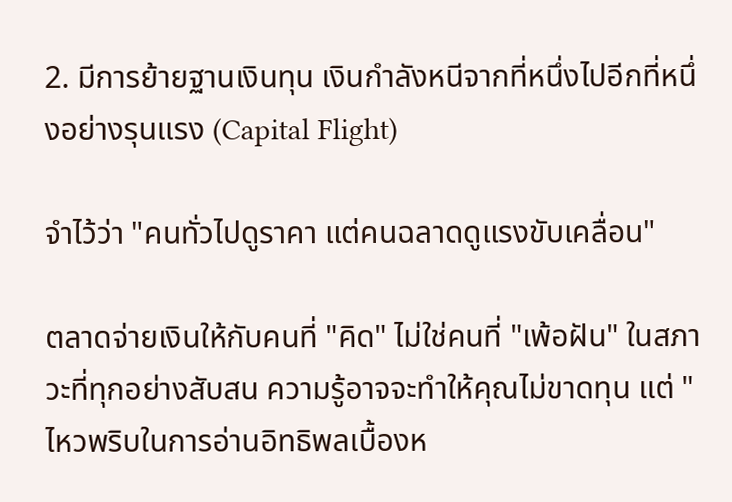2. มีการย้ายฐานเงินทุน เงินกำลังหนีจากที่หนึ่งไปอีกที่หนึ่งอย่างรุนแรง (Capital Flight)

จำไว้ว่า "คนทั่วไปดูราคา แต่คนฉลาดดูแรงขับเคลื่อน"

ตลาดจ่ายเงินให้กับคนที่ "คิด" ไม่ใช่คนที่ "เพ้อฝัน" ในสภาวะที่ทุกอย่างสับสน ความรู้อาจจะทำให้คุณไม่ขาดทุน แต่ "ไหวพริบในการอ่านอิทธิพลเบื้องห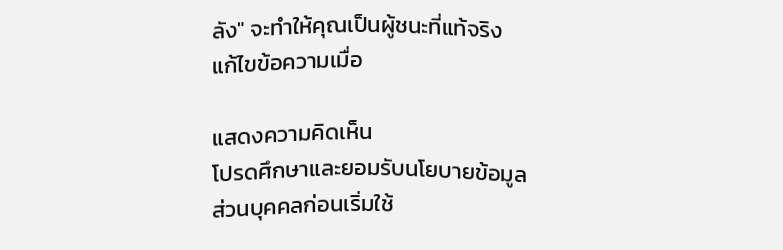ลัง" จะทำให้คุณเป็นผู้ชนะที่แท้จริง
แก้ไขข้อความเมื่อ

แสดงความคิดเห็น
โปรดศึกษาและยอมรับนโยบายข้อมูลส่วนบุคคลก่อนเริ่มใช้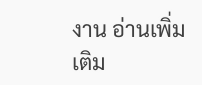งาน อ่านเพิ่มเติม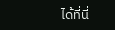ได้ที่นี่